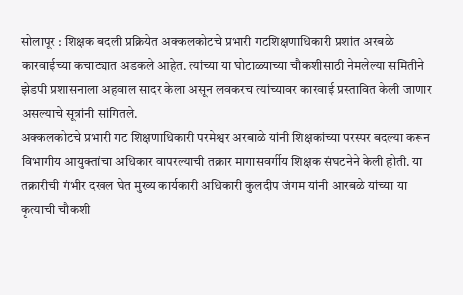सोलापूर : शिक्षक बदली प्रक्रियेत अक्कलकोटचे प्रभारी गटशिक्षणाधिकारी प्रशांत अरबळे कारवाईच्या कचाट्यात अडकले आहेत. त्यांच्या या घोटाळ्याच्या चौकशीसाठी नेमलेल्या समितीने झेडपी प्रशासनाला अहवाल सादर केला असून लवकरच त्यांच्यावर कारवाई प्रस्तावित केली जाणार असल्याचे सूत्रांनी सांगितले.
अक्कलकोटचे प्रभारी गट शिक्षणाधिकारी परमेश्वर अरबाळे यांनी शिक्षकांच्या परस्पर बदल्या करून विभागीय आयुक्तांचा अधिकार वापरल्याची तक्रार मागासवर्गीय शिक्षक संघटनेने केली होती. या तक्रारीची गंभीर दखल घेत मुख्य कार्यकारी अधिकारी कुलदीप जंगम यांनी आरबळे यांच्या या कृत्याची चौकशी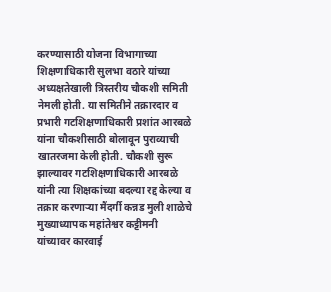करण्यासाठी योजना विभागाच्या शिक्षणाधिकारी सुलभा वठारे यांच्या अध्यक्षतेखाली त्रिस्तरीय चौकशी समिती नेमली होती. या समितीने तक्रारदार व प्रभारी गटशिक्षणाधिकारी प्रशांत आरबळे यांना चौकशीसाठी बोलावून पुराव्याची खातरजमा केली होती. चौकशी सुरू झाल्यावर गटशिक्षणाधिकारी आरबळे यांनी त्या शिक्षकांच्या बदल्या रद्द केल्या व तक्रार करणाऱ्या मैंदर्गी कन्नड मुली शाळेचे मुख्याध्यापक महांतेश्वर कट्टीमनी यांच्यावर कारवाई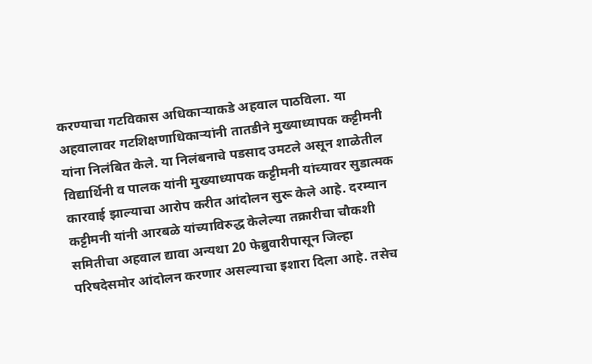करण्याचा गटविकास अधिकाऱ्याकडे अहवाल पाठविला. या अहवालावर गटशिक्षणाधिकाऱ्यांनी तातडीने मुख्याध्यापक कट्टीमनी यांना निलंबित केले. या निलंबनाचे पडसाद उमटले असून शाळेतील विद्यार्थिनी व पालक यांनी मुख्याध्यापक कट्टीमनी यांच्यावर सुडात्मक कारवाई झाल्याचा आरोप करीत आंदोलन सुरू केले आहे. दरम्यान कट्टीमनी यांनी आरबळे यांच्याविरुद्ध केलेल्या तक्रारीचा चौकशी समितीचा अहवाल द्यावा अन्यथा 20 फेब्रुवारीपासून जिल्हा परिषदेसमोर आंदोलन करणार असल्याचा इशारा दिला आहे. तसेच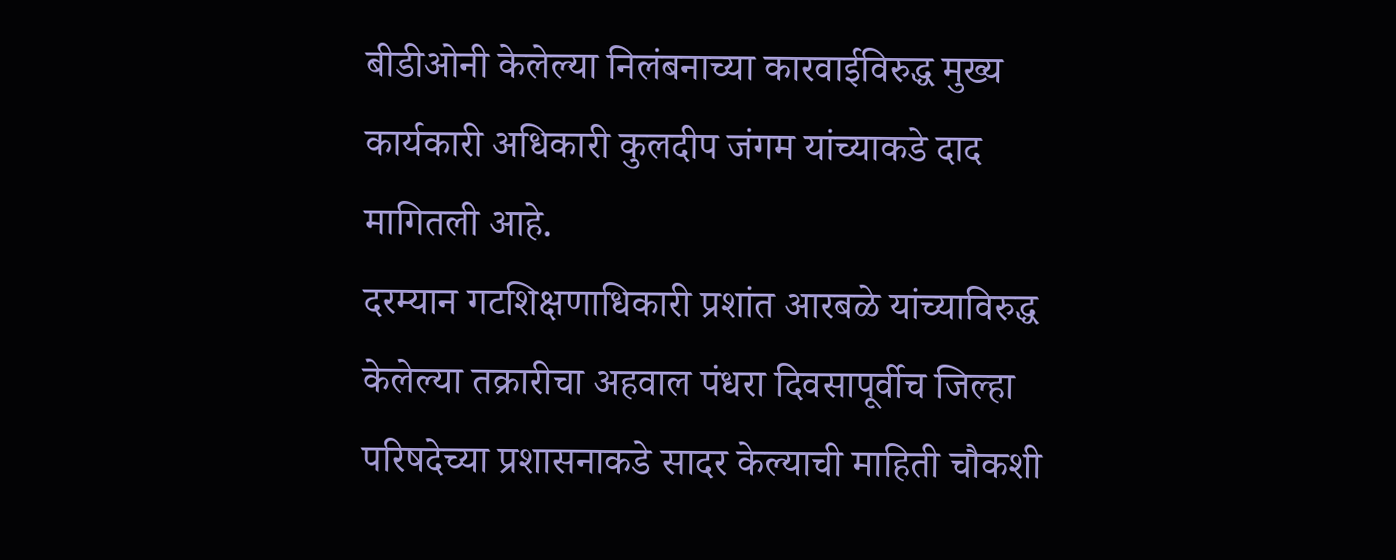बीडीओनी केलेल्या निलंबनाच्या कारवाईविरुद्ध मुख्य कार्यकारी अधिकारी कुलदीप जंगम यांच्याकडे दाद मागितली आहे.
दरम्यान गटशिक्षणाधिकारी प्रशांत आरबळे यांच्याविरुद्ध केलेल्या तक्रारीचा अहवाल पंधरा दिवसापूर्वीच जिल्हा परिषदेच्या प्रशासनाकडे सादर केल्याची माहिती चौकशी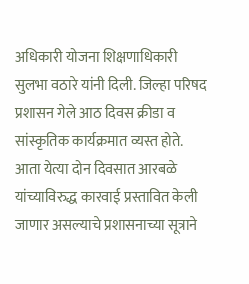अधिकारी योजना शिक्षणाधिकारी सुलभा वठारे यांनी दिली. जिल्हा परिषद प्रशासन गेले आठ दिवस क्रीडा व सांस्कृतिक कार्यक्रमात व्यस्त होते. आता येत्या दोन दिवसात आरबळे यांच्याविरुद्ध कारवाई प्रस्तावित केली जाणार असल्याचे प्रशासनाच्या सूत्राने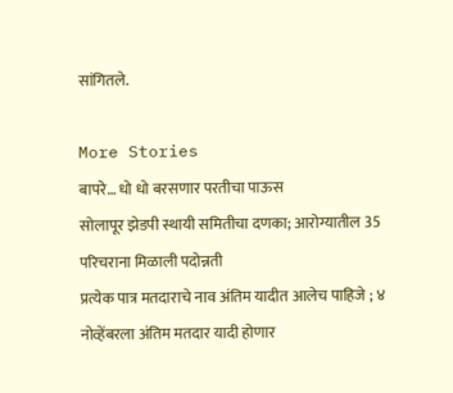सांगितले.

More Stories
बापरे… धो धो बरसणार परतीचा पाऊस
सोलापूर झेडपी स्थायी समितीचा दणका; आरोग्यातील 35 परिचराना मिळाली पदोन्नती
प्रत्येक पात्र मतदाराचे नाव अंतिम यादीत आलेच पाहिजे ; ४ नोव्हेंबरला अंतिम मतदार यादी होणार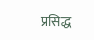प्रसिद्ध